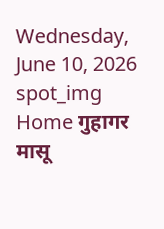Wednesday, June 10, 2026
spot_img
Home गुहागर मासू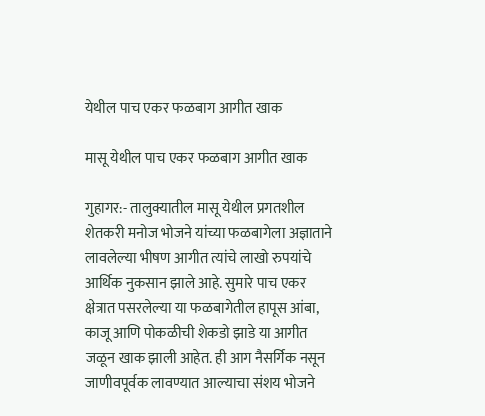येथील पाच एकर फळबाग आगीत खाक

मासू येथील पाच एकर फळबाग आगीत खाक

गुहागर:- तालुक्यातील मासू येथील प्रगतशील शेतकरी मनोज भोजने यांच्या फळबागेला अज्ञाताने लावलेल्या भीषण आगीत त्यांचे लाखो रुपयांचे आर्थिक नुकसान झाले आहे. सुमारे पाच एकर क्षेत्रात पसरलेल्या या फळबागेतील हापूस आंबा, काजू आणि पोकळीची शेकडो झाडे या आगीत जळून खाक झाली आहेत. ही आग नैसर्गिक नसून जाणीवपूर्वक लावण्यात आल्याचा संशय भोजने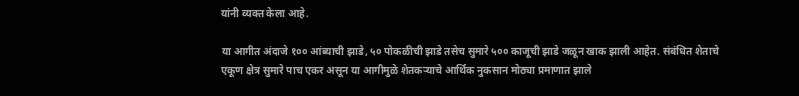यांनी व्यक्त केला आहे.

या आगीत अंदाजे १०० आंब्याची झाडे, ५० पोकळीची झाडे तसेच सुमारे ५०० काजूची झाडे जळून खाक झाली आहेत. संबंधित शेताचे एकूण क्षेत्र सुमारे पाच एकर असून या आगीमुळे शेतकऱ्याचे आर्थिक नुकसान मोठ्या प्रमाणात झाले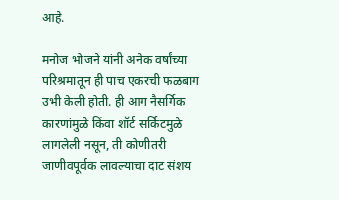आहे.

मनोज भोजने यांनी अनेक वर्षांच्या परिश्रमातून ही पाच एकरची फळबाग उभी केली होती. ही आग नैसर्गिक कारणांमुळे किंवा शॉर्ट सर्किटमुळे लागलेली नसून, ती कोणीतरी जाणीवपूर्वक लावल्याचा दाट संशय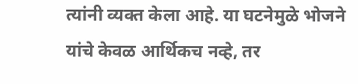त्यांनी व्यक्त केला आहे. या घटनेमुळे भोजने यांचे केवळ आर्थिकच नव्हे, तर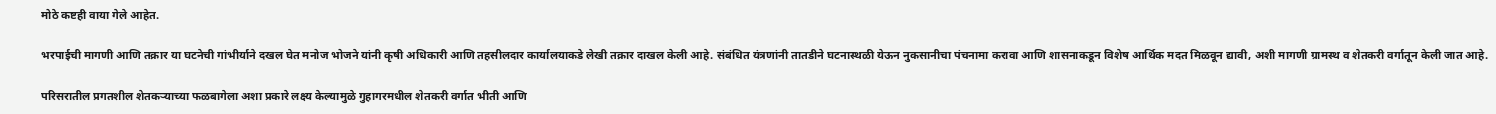मोठे कष्टही वाया गेले आहेत.

भरपाईची मागणी आणि तक्रार या घटनेची गांभीर्याने दखल घेत मनोज भोजने यांनी कृषी अधिकारी आणि तहसीलदार कार्यालयाकडे लेखी तक्रार दाखल केली आहे. संबंधित यंत्रणांनी तातडीने घटनास्थळी येऊन नुकसानीचा पंचनामा करावा आणि शासनाकडून विशेष आर्थिक मदत मिळवून द्यावी, अशी मागणी ग्रामस्थ व शेतकरी वर्गातून केली जात आहे.

परिसरातील प्रगतशील शेतकऱ्याच्या फळबागेला अशा प्रकारे लक्ष्य केल्यामुळे गुहागरमधील शेतकरी वर्गात भीती आणि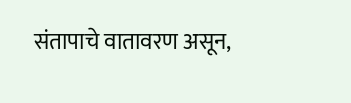संतापाचे वातावरण असून,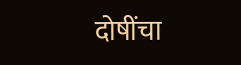दोषींचा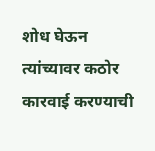शोध घेऊन त्यांच्यावर कठोर कारवाई करण्याची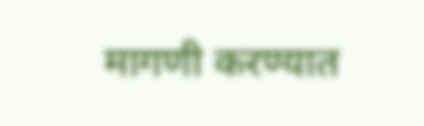मागणी करण्यात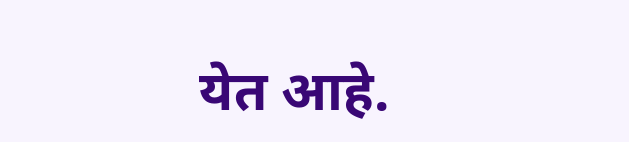येत आहे.